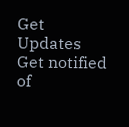Get Updates
Get notified of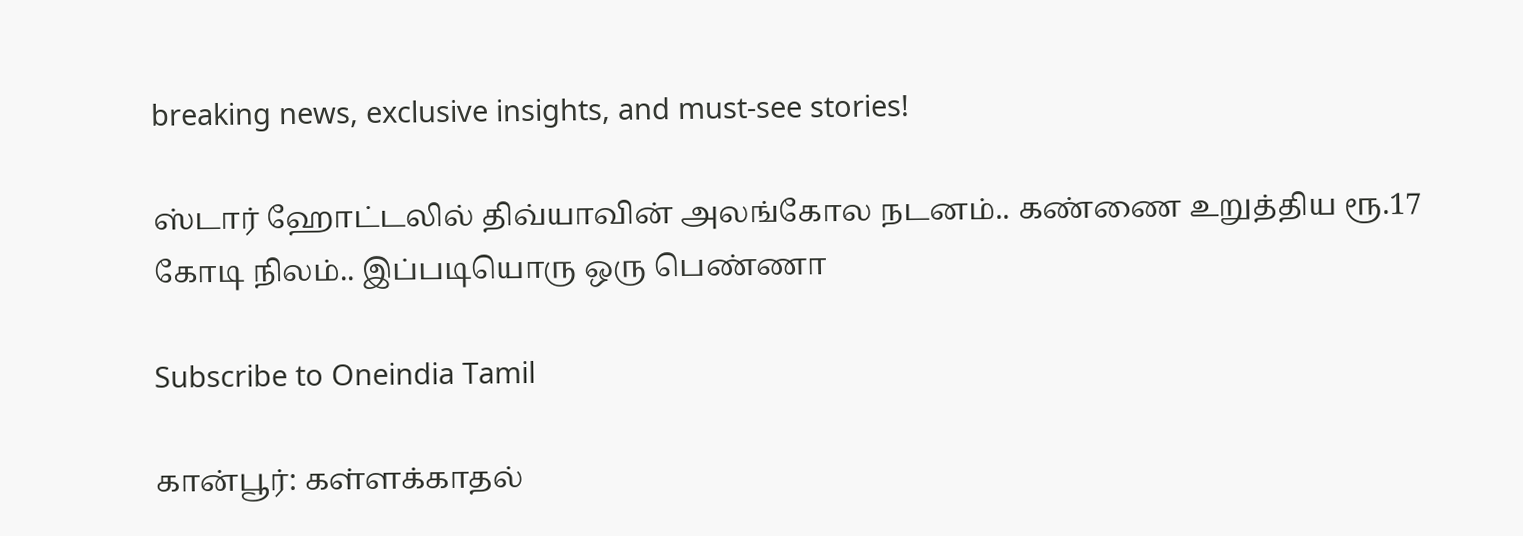breaking news, exclusive insights, and must-see stories!

ஸ்டார் ஹோட்டலில் திவ்யாவின் அலங்கோல நடனம்.. கண்ணை உறுத்திய ரூ.17 கோடி நிலம்.. இப்படியொரு ஒரு பெண்ணா

Subscribe to Oneindia Tamil

கான்பூர்: கள்ளக்காதல்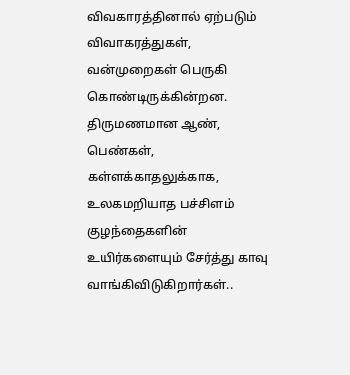விவகாரத்தினால் ஏற்படும் விவாகரத்துகள், வன்முறைகள் பெருகி கொண்டிருக்கின்றன. திருமணமான ஆண், பெண்கள், கள்ளக்காதலுக்காக, உலகமறியாத பச்சிளம் குழந்தைகளின் உயிர்களையும் சேர்த்து காவு வாங்கிவிடுகிறார்கள்..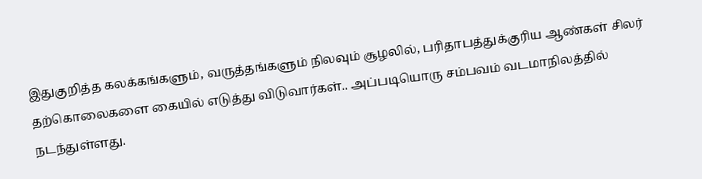இதுகுறித்த கலக்கங்களும், வருத்தங்களும் நிலவும் சூழலில், பரிதாபத்துக்குரிய ஆண்கள் சிலர் தற்கொலைகளை கையில் எடுத்து விடுவார்கள்.. அப்படியொரு சம்பவம் வடமாநிலத்தில் நடந்துள்ளது.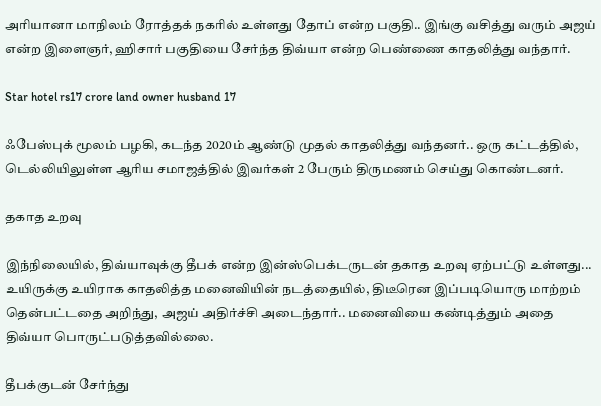அரியானா மாநிலம் ரோத்தக் நகரில் உள்ளது தோப் என்ற பகுதி.. இங்கு வசித்து வரும் அஜய் என்ற இளைஞர், ஹிசார் பகுதியை சேர்ந்த திவ்யா என்ற பெண்ணை காதலித்து வந்தார்.

Star hotel rs17 crore land owner husband 17

ஃபேஸ்புக் மூலம் பழகி, கடந்த 2020ம் ஆண்டு முதல் காதலித்து வந்தனர்.. ஒரு கட்டத்தில், டெல்லியிலுள்ள ஆரிய சமாஜத்தில் இவர்கள் 2 பேரும் திருமணம் செய்து கொண்டனர்.

தகாத உறவு

இந்நிலையில், திவ்யாவுக்கு தீபக் என்ற இன்ஸ்பெக்டருடன் தகாத உறவு ஏற்பட்டு உள்ளது... உயிருக்கு உயிராக காதலித்த மனைவியின் நடத்தையில், திடீரென இப்படியொரு மாற்றம் தென்பட்டதை அறிந்து, அஜய் அதிர்ச்சி அடைந்தார்.. மனைவியை கண்டித்தும் அதை திவ்யா பொருட்படுத்தவில்லை.

தீபக்குடன் சேர்ந்து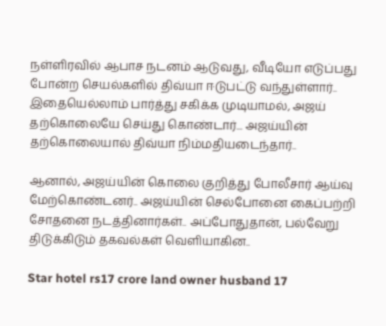நள்ளிரவில் ஆபாச நடனம் ஆடுவது, வீடியோ எடுப்பது போன்ற செயல்களில் திவ்யா ஈடுபட்டு வந்துள்ளார்.. இதையெல்லாம் பார்த்து சகிக்க முடியாமல், அஜய் தற்கொலையே செய்து கொண்டார்... அஜய்யின் தற்கொலையால் திவ்யா நிம்மதியடைந்தார்..

ஆனால், அஜய்யின் கொலை குறித்து போலீசார் ஆய்வு மேற்கொண்டனர்.. அஜய்யின் செல்போனை கைப்பற்றி சோதனை நடத்தினார்கள்.. அப்போதுதான், பல்வேறு திடுக்கிடும் தகவல்கள் வெளியாகின..

Star hotel rs17 crore land owner husband 17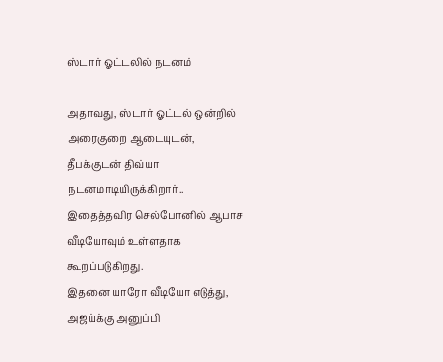ஸ்டார் ஓட்டலில் நடனம்

அதாவது, ஸ்டார் ஓட்டல் ஒன்றில் அரைகுறை ஆடையுடன், தீபக்குடன் திவ்யா நடனமாடியிருக்கிறார்.. இதைத்தவிர செல்போனில் ஆபாச வீடியோவும் உள்ளதாக கூறப்படுகிறது.
இதனை யாரோ வீடியோ எடுத்து, அஜய்க்கு அனுப்பி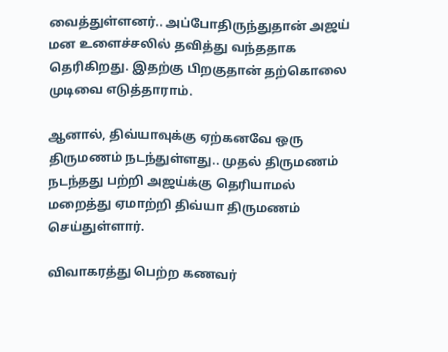வைத்துள்ளனர்.. அப்போதிருந்துதான் அஜய் மன உளைச்சலில் தவித்து வந்ததாக தெரிகிறது. இதற்கு பிறகுதான் தற்கொலை முடிவை எடுத்தாராம்.

ஆனால், திவ்யாவுக்கு ஏற்கனவே ஒரு திருமணம் நடந்துள்ளது.. முதல் திருமணம் நடந்தது பற்றி அஜய்க்கு தெரியாமல் மறைத்து ஏமாற்றி திவ்யா திருமணம் செய்துள்ளார்.

விவாகரத்து பெற்ற கணவர்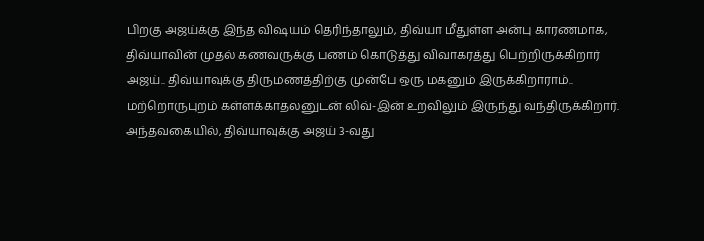பிறகு அஜய்க்கு இந்த விஷயம் தெரிந்தாலும், திவ்யா மீதுள்ள அன்பு காரணமாக, திவ்யாவின் முதல் கணவருக்கு பணம் கொடுத்து விவாகரத்து பெற்றிருக்கிறார் அஜய்.. திவ்யாவுக்கு திருமணத்திற்கு முன்பே ஒரு மகனும் இருக்கிறாராம்.. மற்றொருபுறம் கள்ளக்காதலனுடன் லிவ்-இன் உறவிலும் இருந்து வந்திருக்கிறார். அந்தவகையில், திவ்யாவுக்கு அஜய் 3-வது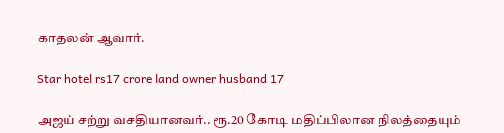காதலன் ஆவார்.

Star hotel rs17 crore land owner husband 17

அஜய் சற்று வசதியானவர்.. ரூ.20 கோடி மதிப்பிலான நிலத்தையும்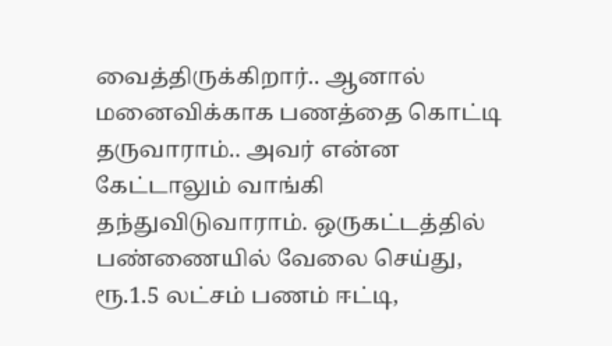வைத்திருக்கிறார்.. ஆனால் மனைவிக்காக பணத்தை கொட்டி தருவாராம்.. அவர் என்ன கேட்டாலும் வாங்கி தந்துவிடுவாராம். ஒருகட்டத்தில் பண்ணையில் வேலை செய்து, ரூ.1.5 லட்சம் பணம் ஈட்டி,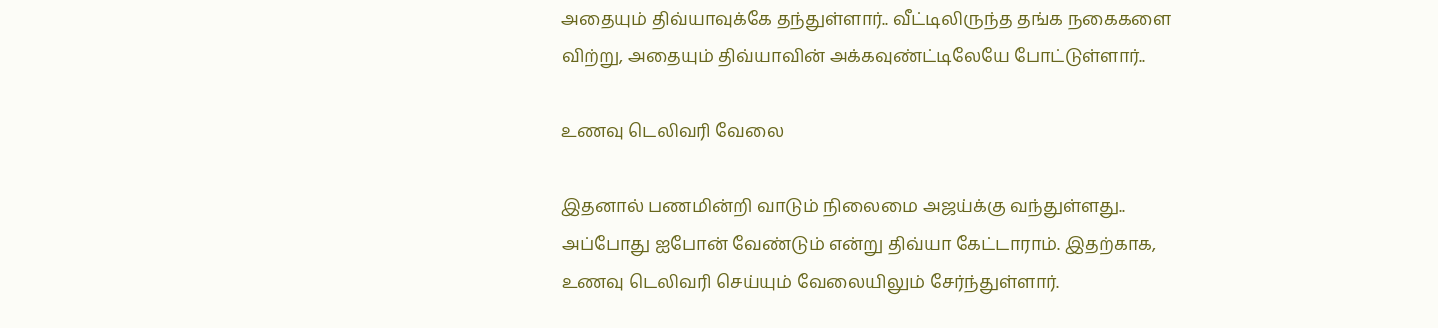அதையும் திவ்யாவுக்கே தந்துள்ளார்.. வீட்டிலிருந்த தங்க நகைகளை விற்று, அதையும் திவ்யாவின் அக்கவுண்ட்டிலேயே போட்டுள்ளார்..

உணவு டெலிவரி வேலை

இதனால் பணமின்றி வாடும் நிலைமை அஜய்க்கு வந்துள்ளது.. அப்போது ஐபோன் வேண்டும் என்று திவ்யா கேட்டாராம். இதற்காக, உணவு டெலிவரி செய்யும் வேலையிலும் சேர்ந்துள்ளார்.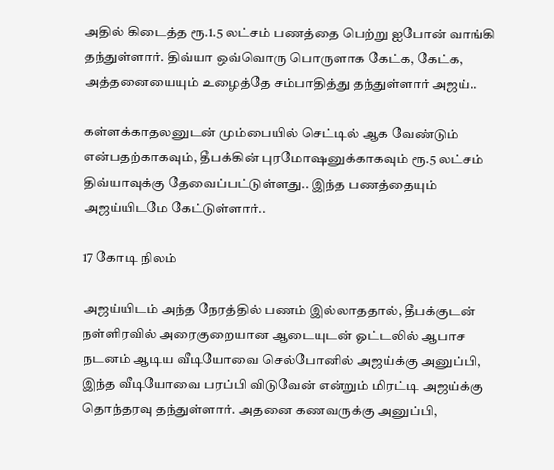அதில் கிடைத்த ரூ.1.5 லட்சம் பணத்தை பெற்று ஐபோன் வாங்கி தந்துள்ளார். திவ்யா ஒவ்வொரு பொருளாக கேட்க, கேட்க, அத்தனையையும் உழைத்தே சம்பாதித்து தந்துள்ளார் அஜய்..

கள்ளக்காதலனுடன் மும்பையில் செட்டில் ஆக வேண்டும் என்பதற்காகவும், தீபக்கின் புரமோஷனுக்காகவும் ரூ.5 லட்சம் திவ்யாவுக்கு தேவைப்பட்டுள்ளது.. இந்த பணத்தையும் அஜய்யிடமே கேட்டுள்ளார்..

17 கோடி நிலம்

அஜய்யிடம் அந்த நேரத்தில் பணம் இல்லாததால், தீபக்குடன் நள்ளிரவில் அரைகுறையான ஆடையுடன் ஓட்டலில் ஆபாச நடனம் ஆடிய வீடியோவை செல்போனில் அஜய்க்கு அனுப்பி, இந்த வீடியோவை பரப்பி விடுவேன் என்றும் மிரட்டி அஜய்க்கு தொந்தரவு தந்துள்ளார். அதனை கணவருக்கு அனுப்பி,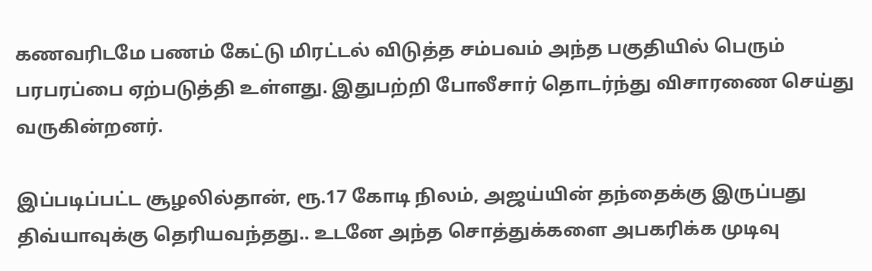கணவரிடமே பணம் கேட்டு மிரட்டல் விடுத்த சம்பவம் அந்த பகுதியில் பெரும் பரபரப்பை ஏற்படுத்தி உள்ளது. இதுபற்றி போலீசார் தொடர்ந்து விசாரணை செய்து வருகின்றனர்.

இப்படிப்பட்ட சூழலில்தான், ரூ.17 கோடி நிலம், அஜய்யின் தந்தைக்கு இருப்பது திவ்யாவுக்கு தெரியவந்தது.. உடனே அந்த சொத்துக்களை அபகரிக்க முடிவு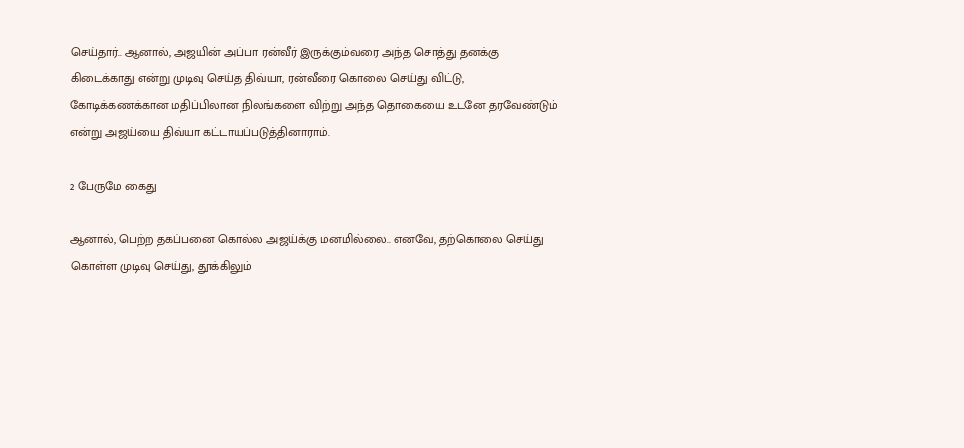செய்தார்.. ஆனால், அஜயின் அப்பா ரன்வீர் இருக்கும்வரை அந்த சொத்து தனக்கு கிடைக்காது என்று முடிவு செய்த திவ்யா, ரன்வீரை கொலை செய்து விட்டு, கோடிக்கணக்கான மதிப்பிலான நிலங்களை விற்று அந்த தொகையை உடனே தரவேண்டும் என்று அஜய்யை திவ்யா கட்டாயப்படுத்தினாராம்.

2 பேருமே கைது

ஆனால், பெற்ற தகப்பனை கொல்ல அஜய்க்கு மனமில்லை.. எனவே, தற்கொலை செய்து கொள்ள முடிவு செய்து, தூக்கிலும்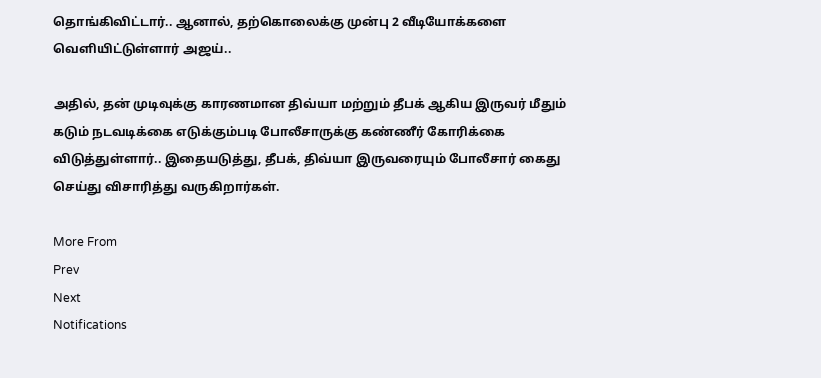தொங்கிவிட்டார்.. ஆனால், தற்கொலைக்கு முன்பு 2 வீடியோக்களை வெளியிட்டுள்ளார் அஜய்..

அதில், தன் முடிவுக்கு காரணமான திவ்யா மற்றும் தீபக் ஆகிய இருவர் மீதும் கடும் நடவடிக்கை எடுக்கும்படி போலீசாருக்கு கண்ணீர் கோரிக்கை விடுத்துள்ளார்.. இதையடுத்து, தீபக், திவ்யா இருவரையும் போலீசார் கைது செய்து விசாரித்து வருகிறார்கள்.

More From
Prev
Next
Notifications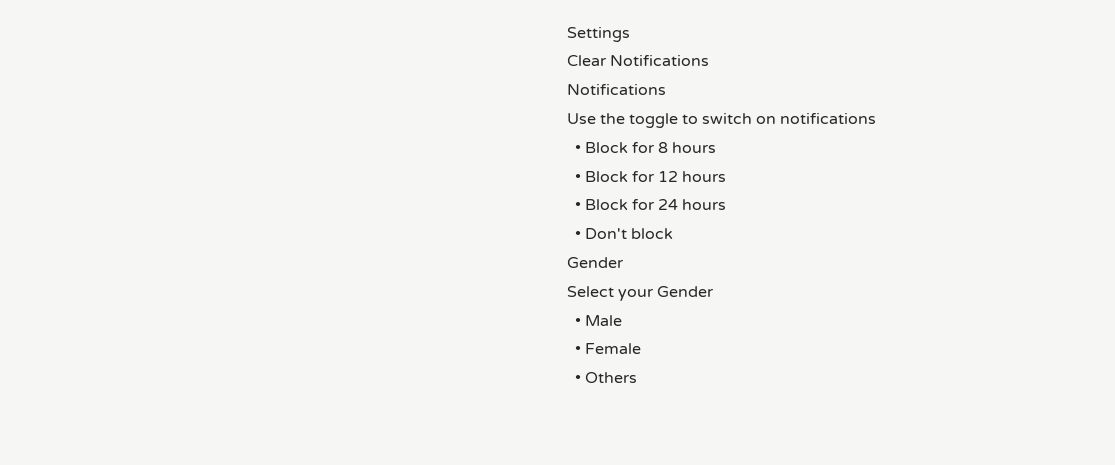Settings
Clear Notifications
Notifications
Use the toggle to switch on notifications
  • Block for 8 hours
  • Block for 12 hours
  • Block for 24 hours
  • Don't block
Gender
Select your Gender
  • Male
  • Female
  • Others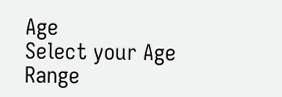Age
Select your Age Range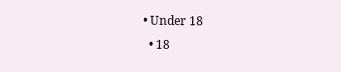• Under 18
  • 18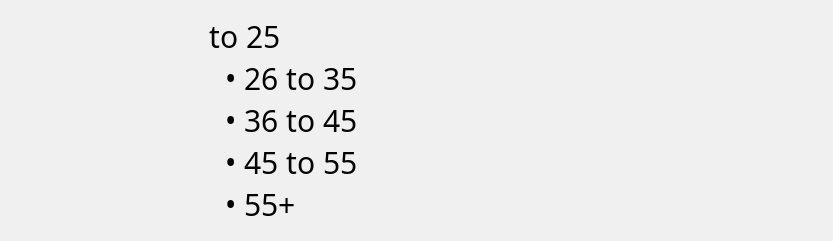to 25
  • 26 to 35
  • 36 to 45
  • 45 to 55
  • 55+